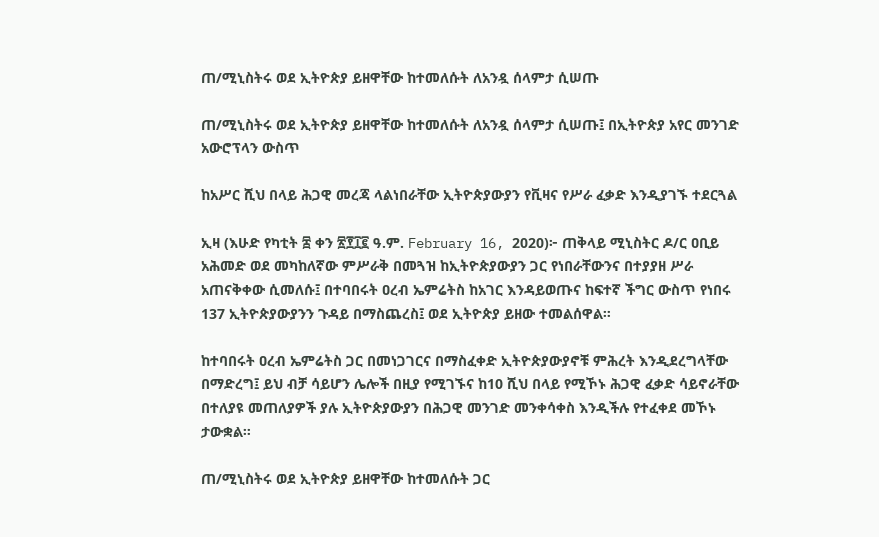ጠ/ሚኒስትሩ ወደ ኢትዮጵያ ይዘዋቸው ከተመለሱት ለአንዷ ሰላምታ ሲሠጡ

ጠ/ሚኒስትሩ ወደ ኢትዮጵያ ይዘዋቸው ከተመለሱት ለአንዷ ሰላምታ ሲሠጡ፤ በኢትዮጵያ አየር መንገድ አውሮፕላን ውስጥ

ከአሥር ሺህ በላይ ሕጋዊ መረጃ ላልነበራቸው ኢትዮጵያውያን የቪዛና የሥራ ፈቃድ እንዲያገኙ ተደርጓል

ኢዛ (እሁድ የካቲት ፰ ቀን ፳፻፲፪ ዓ.ም. February 16, 2020)፦ ጠቅላይ ሚኒስትር ዶ/ር ዐቢይ አሕመድ ወደ መካከለኛው ምሥራቅ በመጓዝ ከኢትዮጵያውያን ጋር የነበራቸውንና በተያያዘ ሥራ አጠናቅቀው ሲመለሱ፤ በተባበሩት ዐረብ ኤምሬትስ ከአገር እንዳይወጡና ከፍተኛ ችግር ውስጥ የነበሩ 137 ኢትዮጵያውያንን ጉዳይ በማስጨረስ፤ ወደ ኢትዮጵያ ይዘው ተመልሰዋል።

ከተባበሩት ዐረብ ኤምሬትስ ጋር በመነጋገርና በማስፈቀድ ኢትዮጵያውያኖቹ ምሕረት እንዲደረግላቸው በማድረግ፤ ይህ ብቻ ሳይሆን ሌሎች በዚያ የሚገኙና ከ10 ሺህ በላይ የሚኾኑ ሕጋዊ ፈቃድ ሳይኖራቸው በተለያዩ መጠለያዎች ያሉ ኢትዮጵያውያን በሕጋዊ መንገድ መንቀሳቀስ እንዲችሉ የተፈቀደ መኾኑ ታውቋል።

ጠ/ሚኒስትሩ ወደ ኢትዮጵያ ይዘዋቸው ከተመለሱት ጋር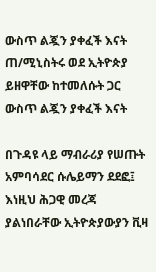ውስጥ ልጇን ያቀፈች እናት
ጠ/ሚኒስትሩ ወደ ኢትዮጵያ ይዘዋቸው ከተመለሱት ጋር ውስጥ ልጇን ያቀፈች እናት

በጉዳዩ ላይ ማብራሪያ የሠጡት አምባሳደር ሱሌይማን ደደፎ፤ እነዚህ ሕጋዊ መረጃ ያልነበራቸው ኢትዮጵያውያን ቪዛ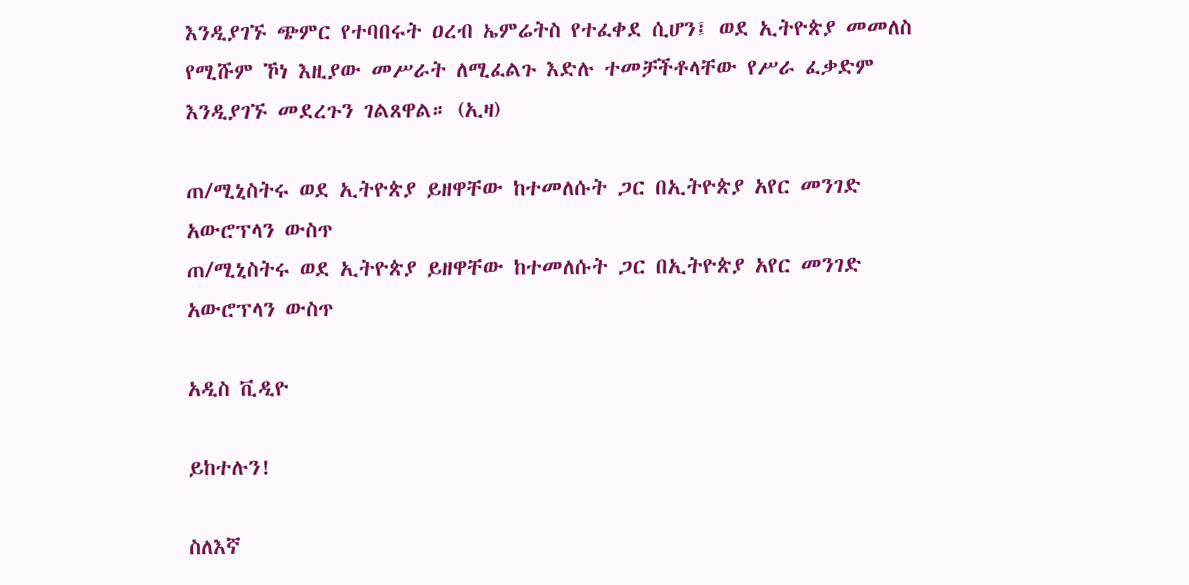እንዲያገኙ ጭምር የተባበሩት ዐረብ ኤምሬትስ የተፈቀደ ሲሆን፤ ወደ ኢትዮጵያ መመለስ የሚሹም ኾነ እዚያው መሥራት ለሚፈልጉ እድሉ ተመቻችቶላቸው የሥራ ፈቃድም እንዲያገኙ መደረጉን ገልጸዋል። (ኢዛ)

ጠ/ሚኒስትሩ ወደ ኢትዮጵያ ይዘዋቸው ከተመለሱት ጋር በኢትዮጵያ አየር መንገድ አውሮፕላን ውስጥ
ጠ/ሚኒስትሩ ወደ ኢትዮጵያ ይዘዋቸው ከተመለሱት ጋር በኢትዮጵያ አየር መንገድ አውሮፕላን ውስጥ

አዲስ ቪዲዮ

ይከተሉን!

ስለእኛ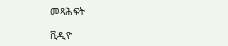መጻሕፍት

ቪዲዮ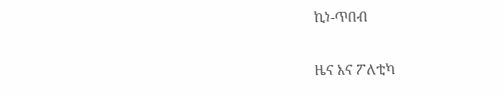ኪነ-ጥበብ

ዜና እና ፖለቲካ